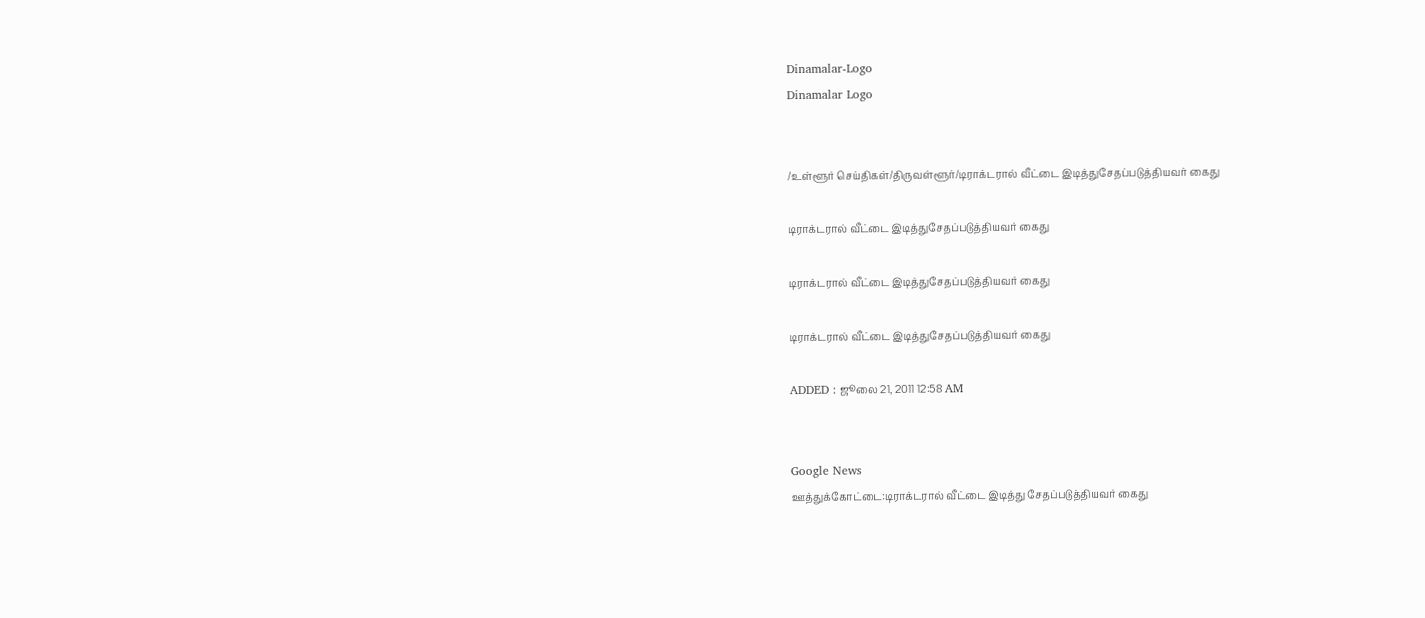Dinamalar-Logo
Dinamalar Logo


/உள்ளூர் செய்திகள்/திருவள்ளூர்/டிராக்டரால் வீட்டை இடித்துசேதப்படுத்தியவர் கைது

டிராக்டரால் வீட்டை இடித்துசேதப்படுத்தியவர் கைது

டிராக்டரால் வீட்டை இடித்துசேதப்படுத்தியவர் கைது

டிராக்டரால் வீட்டை இடித்துசேதப்படுத்தியவர் கைது

ADDED : ஜூலை 21, 2011 12:58 AM


Google News
ஊத்துக்கோட்டை:டிராக்டரால் வீட்டை இடித்து சேதப்படுத்தியவர் கைது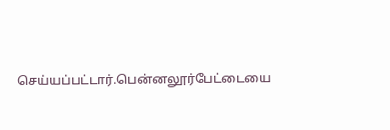செய்யப்பட்டார்.பென்னலூர்பேட்டையை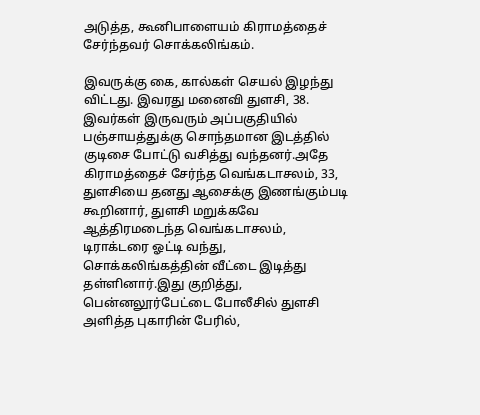அடுத்த, கூனிபாளையம் கிராமத்தைச் சேர்ந்தவர் சொக்கலிங்கம்.

இவருக்கு கை, கால்கள் செயல் இழந்து விட்டது. இவரது மனைவி துளசி, 38. இவர்கள் இருவரும் அப்பகுதியில் பஞ்சாயத்துக்கு சொந்தமான இடத்தில் குடிசை போட்டு வசித்து வந்தனர்.அதே கிராமத்தைச் சேர்ந்த வெங்கடாசலம், 33, துளசியை தனது ஆசைக்கு இணங்கும்படி கூறினார், துளசி மறுக்கவே ஆத்திரமடைந்த வெங்கடாசலம், டிராக்டரை ஓட்டி வந்து, சொக்கலிங்கத்தின் வீட்டை இடித்து தள்ளினார்.இது குறித்து, பென்னலூர்பேட்டை போலீசில் துளசி அளித்த புகாரின் பேரில்,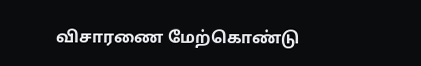விசாரணை மேற்கொண்டு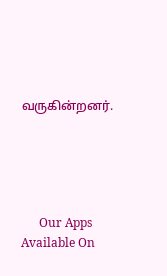வருகின்றனர்.





      Our Apps Available On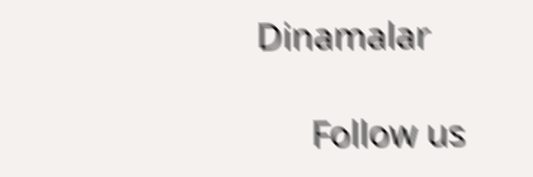Dinamalar

      Follow us